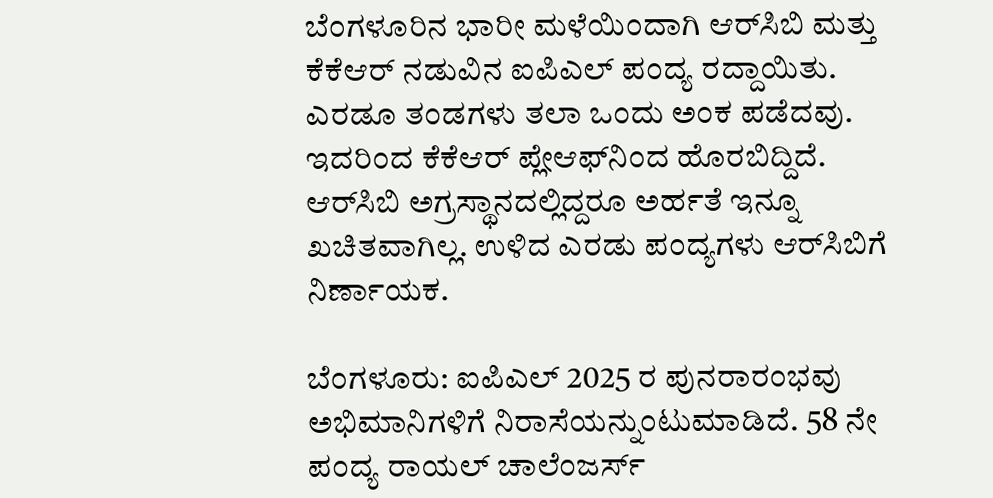ಬೆಂಗಳೂರಿನ ಭಾರೀ ಮಳೆಯಿಂದಾಗಿ ಆರ್‌ಸಿಬಿ ಮತ್ತು ಕೆಕೆಆರ್ ನಡುವಿನ ಐಪಿಎಲ್ ಪಂದ್ಯ ರದ್ದಾಯಿತು. ಎರಡೂ ತಂಡಗಳು ತಲಾ ಒಂದು ಅಂಕ ಪಡೆದವು. ಇದರಿಂದ ಕೆಕೆಆರ್ ಪ್ಲೇಆಫ್‌ನಿಂದ ಹೊರಬಿದ್ದಿದೆ. ಆರ್‌ಸಿಬಿ ಅಗ್ರಸ್ಥಾನದಲ್ಲಿದ್ದರೂ ಅರ್ಹತೆ ಇನ್ನೂ ಖಚಿತವಾಗಿಲ್ಲ. ಉಳಿದ ಎರಡು ಪಂದ್ಯಗಳು ಆರ್‌ಸಿಬಿಗೆ ನಿರ್ಣಾಯಕ.

ಬೆಂಗಳೂರು: ಐಪಿಎಲ್ 2025 ರ ಪುನರಾರಂಭವು ಅಭಿಮಾನಿಗಳಿಗೆ ನಿರಾಸೆಯನ್ನುಂಟುಮಾಡಿದೆ. 58 ನೇ ಪಂದ್ಯ ರಾಯಲ್ ಚಾಲೆಂಜರ್ಸ್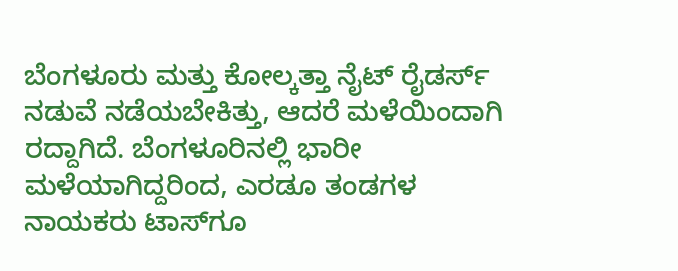ಬೆಂಗಳೂರು ಮತ್ತು ಕೋಲ್ಕತ್ತಾ ನೈಟ್ ರೈಡರ್ಸ್ ನಡುವೆ ನಡೆಯಬೇಕಿತ್ತು, ಆದರೆ ಮಳೆಯಿಂದಾಗಿ ರದ್ದಾಗಿದೆ. ಬೆಂಗಳೂರಿನಲ್ಲಿ ಭಾರೀ ಮಳೆಯಾಗಿದ್ದರಿಂದ, ಎರಡೂ ತಂಡಗಳ ನಾಯಕರು ಟಾಸ್‌ಗೂ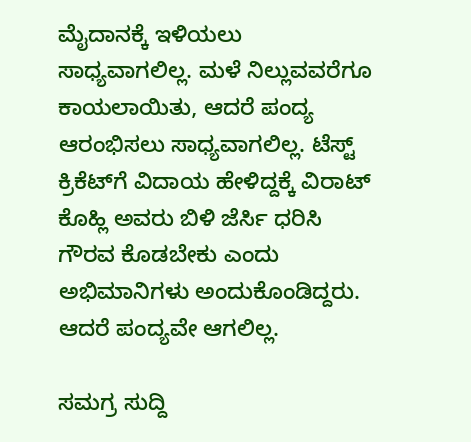ಮೈದಾನಕ್ಕೆ ಇಳಿಯಲು ಸಾಧ್ಯವಾಗಲಿಲ್ಲ. ಮಳೆ ನಿಲ್ಲುವವರೆಗೂ ಕಾಯಲಾಯಿತು, ಆದರೆ ಪಂದ್ಯ ಆರಂಭಿಸಲು ಸಾಧ್ಯವಾಗಲಿಲ್ಲ. ಟೆಸ್ಟ್‌ ಕ್ರಿಕೆಟ್‌ಗೆ ವಿದಾಯ ಹೇಳಿದ್ದಕ್ಕೆ ವಿರಾಟ್‌ ಕೊಹ್ಲಿ ಅವರು ಬಿಳಿ ಜೆರ್ಸಿ ಧರಿಸಿ ಗೌರವ ಕೊಡಬೇಕು ಎಂದು ಅಭಿಮಾನಿಗಳು ಅಂದುಕೊಂಡಿದ್ದರು. ಆದರೆ ಪಂದ್ಯವೇ ಆಗಲಿಲ್ಲ.

ಸಮಗ್ರ ಸುದ್ದಿ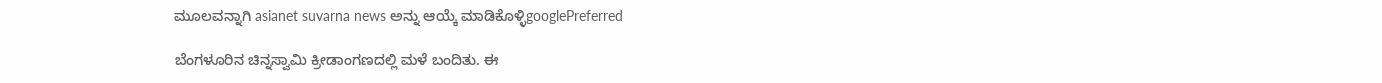ಮೂಲವನ್ನಾಗಿ asianet suvarna news ಅನ್ನು ಆಯ್ಕೆ ಮಾಡಿಕೊಳ್ಳಿgooglePreferred

ಬೆಂಗಳೂರಿನ ಚಿನ್ನಸ್ವಾಮಿ ಕ್ರೀಡಾಂಗಣದಲ್ಲಿ ಮಳೆ ಬಂದಿತು. ಈ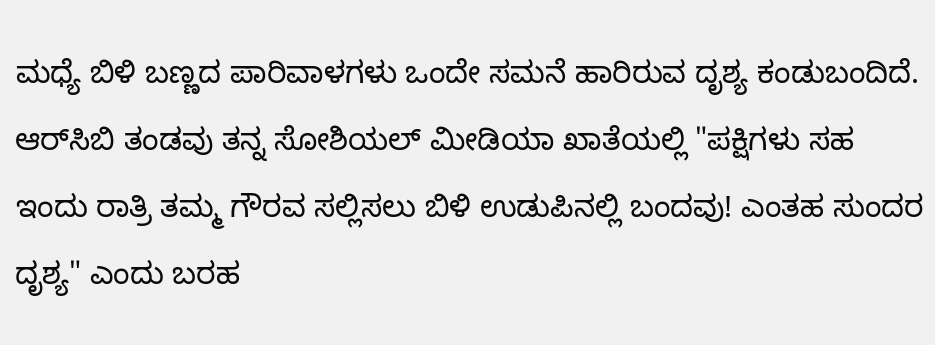ಮಧ್ಯೆ ಬಿಳಿ ಬಣ್ಣದ ಪಾರಿವಾಳಗಳು ಒಂದೇ ಸಮನೆ ಹಾರಿರುವ ದೃಶ್ಯ ಕಂಡುಬಂದಿದೆ. ಆರ್‌ಸಿಬಿ ತಂಡವು ತನ್ನ ಸೋಶಿಯಲ್‌ ಮೀಡಿಯಾ ಖಾತೆಯಲ್ಲಿ "ಪಕ್ಷಿಗಳು ಸಹ ಇಂದು ರಾತ್ರಿ ತಮ್ಮ ಗೌರವ ಸಲ್ಲಿಸಲು ಬಿಳಿ ಉಡುಪಿನಲ್ಲಿ ಬಂದವು! ಎಂತಹ ಸುಂದರ ದೃಶ್ಯ" ಎಂದು ಬರಹ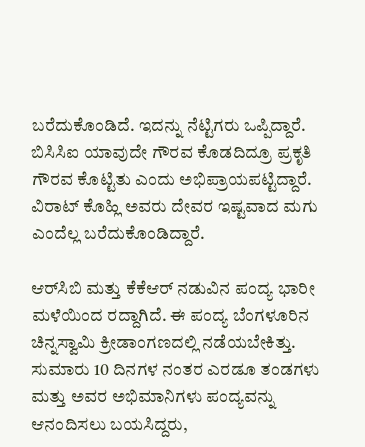ಬರೆದುಕೊಂಡಿದೆ. ಇದನ್ನು ನೆಟ್ಟಿಗರು ಒಪ್ಪಿದ್ದಾರೆ. ಬಿಸಿಸಿಐ ಯಾವುದೇ ಗೌರವ ಕೊಡದಿದ್ರೂ ಪ್ರಕೃತಿ ಗೌರವ ಕೊಟ್ಟಿತು ಎಂದು ಅಭಿಪ್ರಾಯಪಟ್ಟಿದ್ದಾರೆ. ವಿರಾಟ್‌ ಕೊಹ್ಲಿ ಅವರು ದೇವರ ಇಷ್ಟವಾದ ಮಗು ಎಂದೆಲ್ಲ ಬರೆದುಕೊಂಡಿದ್ದಾರೆ.

ಆರ್‌ಸಿಬಿ ಮತ್ತು ಕೆಕೆಆರ್ ನಡುವಿನ ಪಂದ್ಯ ಭಾರೀ ಮಳೆಯಿಂದ ರದ್ದಾಗಿದೆ. ಈ ಪಂದ್ಯ ಬೆಂಗಳೂರಿನ ಚಿನ್ನಸ್ವಾಮಿ ಕ್ರೀಡಾಂಗಣದಲ್ಲಿ ನಡೆಯಬೇಕಿತ್ತು. ಸುಮಾರು 10 ದಿನಗಳ ನಂತರ ಎರಡೂ ತಂಡಗಳು ಮತ್ತು ಅವರ ಅಭಿಮಾನಿಗಳು ಪಂದ್ಯವನ್ನು ಆನಂದಿಸಲು ಬಯಸಿದ್ದರು,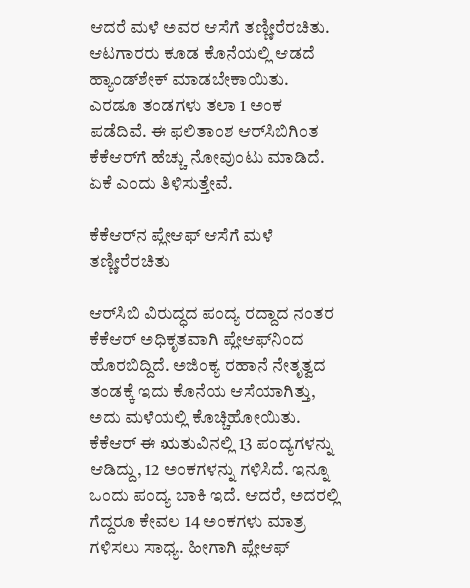ಆದರೆ ಮಳೆ ಅವರ ಆಸೆಗೆ ತಣ್ಣೀರೆರಚಿತು. ಆಟಗಾರರು ಕೂಡ ಕೊನೆಯಲ್ಲಿ ಆಡದೆ ಹ್ಯಾಂಡ್‌ಶೇಕ್ ಮಾಡಬೇಕಾಯಿತು. ಎರಡೂ ತಂಡಗಳು ತಲಾ 1 ಅಂಕ ಪಡೆದಿವೆ. ಈ ಫಲಿತಾಂಶ ಆರ್‌ಸಿಬಿಗಿಂತ ಕೆಕೆಆರ್‌ಗೆ ಹೆಚ್ಚು ನೋವುಂಟು ಮಾಡಿದೆ. ಏಕೆ ಎಂದು ತಿಳಿಸುತ್ತೇವೆ.

ಕೆಕೆಆರ್‌ನ ಪ್ಲೇಆಫ್ ಆಸೆಗೆ ಮಳೆ ತಣ್ಣೀರೆರಚಿತು

ಆರ್‌ಸಿಬಿ ವಿರುದ್ಧದ ಪಂದ್ಯ ರದ್ದಾದ ನಂತರ ಕೆಕೆಆರ್ ಅಧಿಕೃತವಾಗಿ ಪ್ಲೇಆಫ್‌ನಿಂದ ಹೊರಬಿದ್ದಿದೆ. ಅಜಿಂಕ್ಯ ರಹಾನೆ ನೇತೃತ್ವದ ತಂಡಕ್ಕೆ ಇದು ಕೊನೆಯ ಆಸೆಯಾಗಿತ್ತು, ಅದು ಮಳೆಯಲ್ಲಿ ಕೊಚ್ಚಿಹೋಯಿತು. ಕೆಕೆಆರ್ ಈ ಋತುವಿನಲ್ಲಿ 13 ಪಂದ್ಯಗಳನ್ನು ಆಡಿದ್ದು, 12 ಅಂಕಗಳನ್ನು ಗಳಿಸಿದೆ. ಇನ್ನೂ ಒಂದು ಪಂದ್ಯ ಬಾಕಿ ಇದೆ. ಆದರೆ, ಅದರಲ್ಲಿ ಗೆದ್ದರೂ ಕೇವಲ 14 ಅಂಕಗಳು ಮಾತ್ರ ಗಳಿಸಲು ಸಾಧ್ಯ. ಹೀಗಾಗಿ ಪ್ಲೇಆಫ್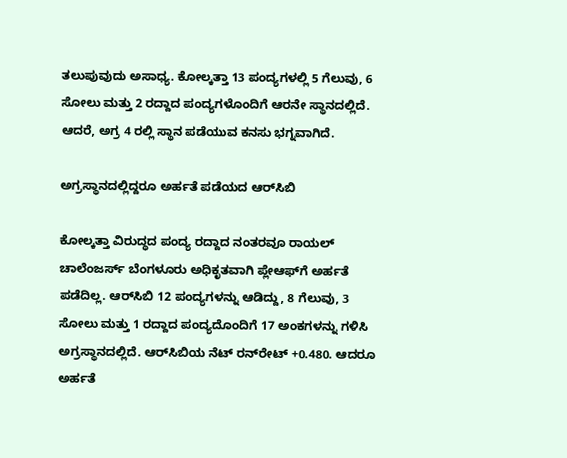ತಲುಪುವುದು ಅಸಾಧ್ಯ. ಕೋಲ್ಕತ್ತಾ 13 ಪಂದ್ಯಗಳಲ್ಲಿ 5 ಗೆಲುವು, 6 ಸೋಲು ಮತ್ತು 2 ರದ್ದಾದ ಪಂದ್ಯಗಳೊಂದಿಗೆ ಆರನೇ ಸ್ಥಾನದಲ್ಲಿದೆ. ಆದರೆ, ಅಗ್ರ 4 ರಲ್ಲಿ ಸ್ಥಾನ ಪಡೆಯುವ ಕನಸು ಭಗ್ನವಾಗಿದೆ.

ಅಗ್ರಸ್ಥಾನದಲ್ಲಿದ್ದರೂ ಅರ್ಹತೆ ಪಡೆಯದ ಆರ್‌ಸಿಬಿ

ಕೋಲ್ಕತ್ತಾ ವಿರುದ್ಧದ ಪಂದ್ಯ ರದ್ದಾದ ನಂತರವೂ ರಾಯಲ್ ಚಾಲೆಂಜರ್ಸ್ ಬೆಂಗಳೂರು ಅಧಿಕೃತವಾಗಿ ಪ್ಲೇಆಫ್‌ಗೆ ಅರ್ಹತೆ ಪಡೆದಿಲ್ಲ. ಆರ್‌ಸಿಬಿ 12 ಪಂದ್ಯಗಳನ್ನು ಆಡಿದ್ದು, 8 ಗೆಲುವು, 3 ಸೋಲು ಮತ್ತು 1 ರದ್ದಾದ ಪಂದ್ಯದೊಂದಿಗೆ 17 ಅಂಕಗಳನ್ನು ಗಳಿಸಿ ಅಗ್ರಸ್ಥಾನದಲ್ಲಿದೆ. ಆರ್‌ಸಿಬಿಯ ನೆಟ್ ರನ್‌ರೇಟ್ +0.480. ಆದರೂ ಅರ್ಹತೆ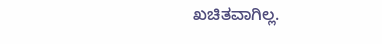ಖಚಿತವಾಗಿಲ್ಲ.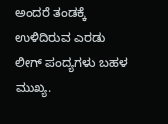ಅಂದರೆ ತಂಡಕ್ಕೆ ಉಳಿದಿರುವ ಎರಡು ಲೀಗ್ ಪಂದ್ಯಗಳು ಬಹಳ ಮುಖ್ಯ.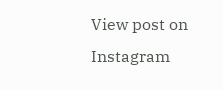View post on Instagram